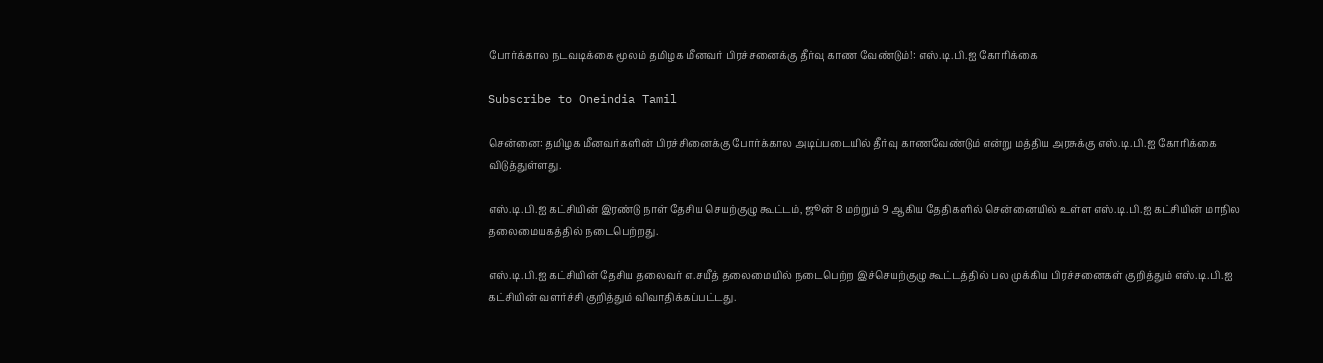போர்க்கால நடவடிக்கை மூலம் தமிழக மீனவர் பிரச்சனைக்கு தீர்வு காண வேண்டும்!: எஸ்.டி.பி.ஐ கோரிக்கை

Subscribe to Oneindia Tamil

சென்னை: தமிழக மீனவர்களின் பிரச்சினைக்கு போர்க்கால அடிப்படையில் தீர்வு காணவேண்டும் என்று மத்திய அரசுக்கு எஸ்.டி.பி.ஐ கோரிக்கை விடுத்துள்ளது.

எஸ்.டி.பி.ஐ கட்சியின் இரண்டு நாள் தேசிய செயற்குழு கூட்டம், ஜூன் 8 மற்றும் 9 ஆகிய தேதிகளில் சென்னையில் உள்ள எஸ்.டி.பி.ஐ கட்சியின் மாநில தலைமையகத்தில் நடைபெற்றது.

எஸ்.டி.பி.ஐ கட்சியின் தேசிய தலைவர் எ.சயீத் தலைமையில் நடைபெற்ற இச்செயற்குழு கூட்டத்தில் பல முக்கிய பிரச்சனைகள் குறித்தும் எஸ்.டி.பி.ஐ கட்சியின் வளர்ச்சி குறித்தும் விவாதிக்கப்பட்டது.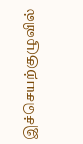இச்செயற்குழுவில்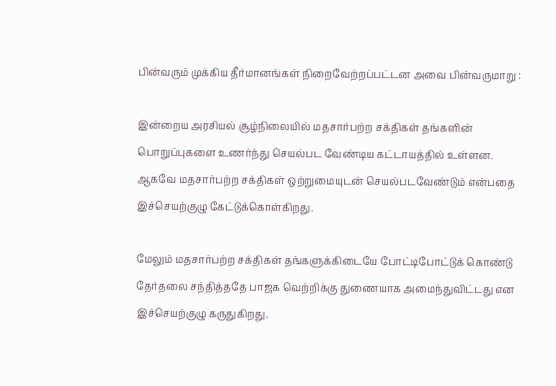பின்வரும் முக்கிய தீர்மானங்கள் நிறைவேற்றப்பட்டன அவை பின்வருமாறு :

இன்றைய அரசியல் சூழ்நிலையில் மதசார்பற்ற சக்திகள் தங்களின் பொறுப்புகளை உணர்ந்து செயல்பட வேண்டிய கட்டாயத்தில் உள்ளன. ஆகவே மதசார்பற்ற சக்திகள் ஒற்றுமையுடன் செயல்படவேண்டும் என்பதை இச்செயற்குழு கேட்டுக்கொள்கிறது.

மேலும் மதசார்பற்ற சக்திகள் தங்களுக்கிடையே போட்டிபோட்டுக் கொண்டு தேர்தலை சந்தித்ததே பாஜக வெற்றிக்கு துணையாக அமைந்துவிட்டது என இச்செயற்குழு கருதுகிறது.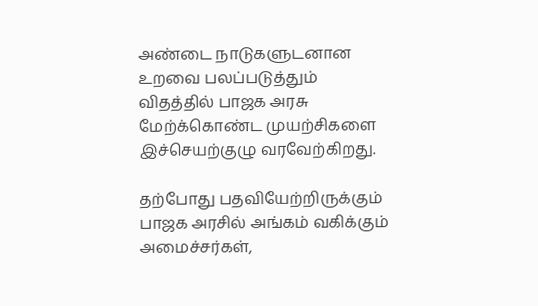அண்டை நாடுகளுடனான உறவை பலப்படுத்தும் விதத்தில் பாஜக அரசு மேற்க்கொண்ட முயற்சிகளை இச்செயற்குழு வரவேற்கிறது.

தற்போது பதவியேற்றிருக்கும் பாஜக அரசில் அங்கம் வகிக்கும் அமைச்சர்கள்,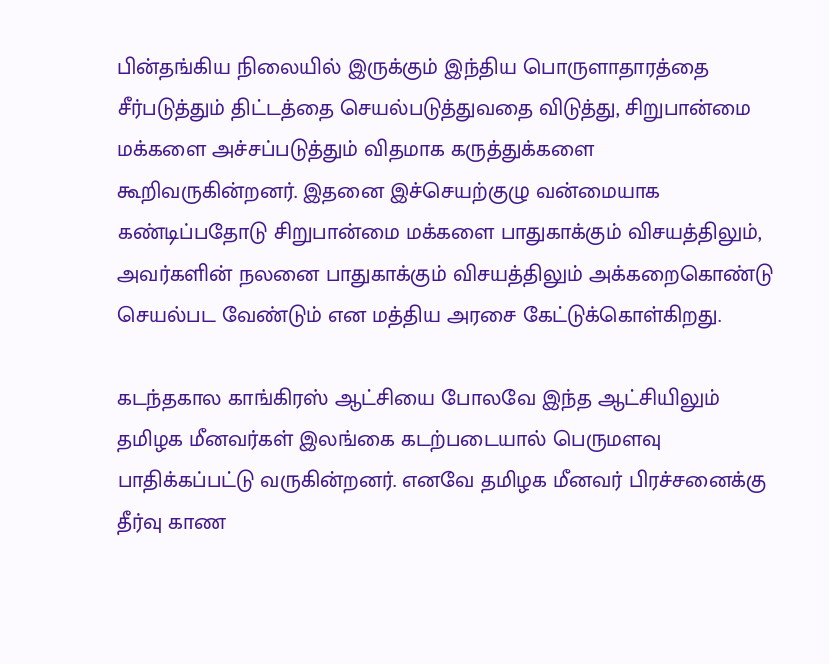பின்தங்கிய நிலையில் இருக்கும் இந்திய பொருளாதாரத்தை சீர்படுத்தும் திட்டத்தை செயல்படுத்துவதை விடுத்து, சிறுபான்மை மக்களை அச்சப்படுத்தும் விதமாக கருத்துக்களை கூறிவருகின்றனர். இதனை இச்செயற்குழு வன்மையாக கண்டிப்பதோடு சிறுபான்மை மக்களை பாதுகாக்கும் விசயத்திலும், அவர்களின் நலனை பாதுகாக்கும் விசயத்திலும் அக்கறைகொண்டு செயல்பட வேண்டும் என மத்திய அரசை கேட்டுக்கொள்கிறது.

கடந்தகால காங்கிரஸ் ஆட்சியை போலவே இந்த ஆட்சியிலும் தமிழக மீனவர்கள் இலங்கை கடற்படையால் பெருமளவு பாதிக்கப்பட்டு வருகின்றனர். எனவே தமிழக மீனவர் பிரச்சனைக்கு தீர்வு காண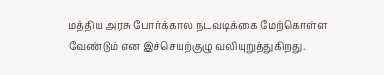மத்திய அரசு போர்க்கால நடவடிக்கை மேற்கொள்ள வேண்டும் என இச்செயற்குழு வலியுறுத்துகிறது.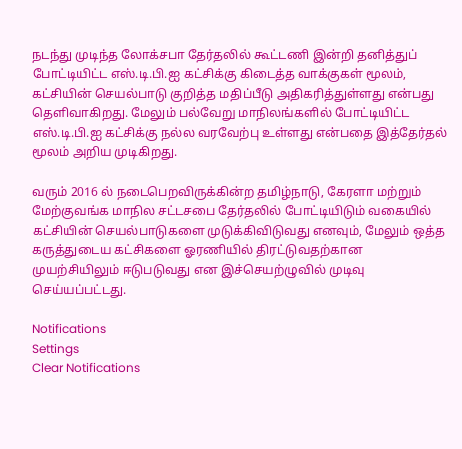நடந்து முடிந்த லோக்சபா தேர்தலில் கூட்டணி இன்றி தனித்துப் போட்டியிட்ட எஸ்.டி.பி.ஐ கட்சிக்கு கிடைத்த வாக்குகள் மூலம், கட்சியின் செயல்பாடு குறித்த மதிப்பீடு அதிகரித்துள்ளது என்பது தெளிவாகிறது. மேலும் பல்வேறு மாநிலங்களில் போட்டியிட்ட எஸ்.டி.பி.ஐ கட்சிக்கு நல்ல வரவேற்பு உள்ளது என்பதை இத்தேர்தல் மூலம் அறிய முடிகிறது.

வரும் 2016 ல் நடைபெறவிருக்கின்ற தமிழ்நாடு, கேரளா மற்றும் மேற்குவங்க மாநில சட்டசபை தேர்தலில் போட்டியிடும் வகையில் கட்சியின் செயல்பாடுகளை முடுக்கிவிடுவது எனவும், மேலும் ஒத்த கருத்துடைய கட்சிகளை ஓரணியில் திரட்டுவதற்கான முயற்சியிலும் ஈடுபடுவது என இச்செயற்ழுவில் முடிவு செய்யப்பட்டது.

Notifications
Settings
Clear Notifications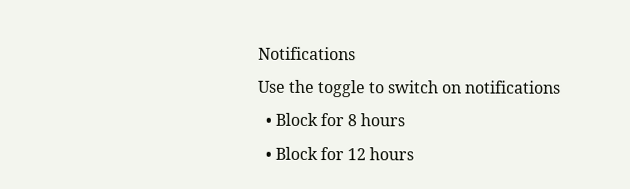Notifications
Use the toggle to switch on notifications
  • Block for 8 hours
  • Block for 12 hours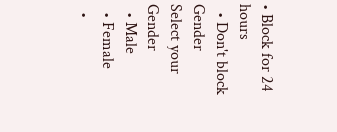• Block for 24 hours
  • Don't block
Gender
Select your Gender
  • Male
  • Female
  •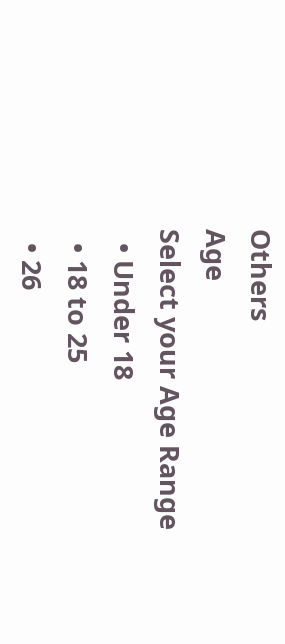Others
Age
Select your Age Range
  • Under 18
  • 18 to 25
  • 26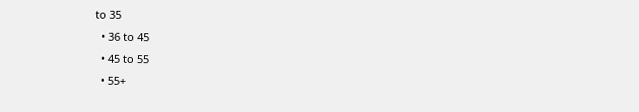to 35
  • 36 to 45
  • 45 to 55
  • 55+